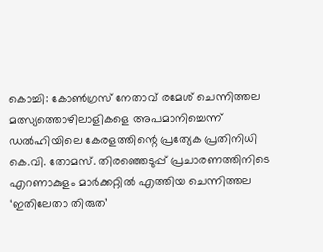കൊച്ചി: കോൺഗ്രസ് നേതാവ് രമേശ് ചെന്നിത്തല മത്സ്യത്തൊഴിലാളികളെ അപമാനിച്ചെന്ന് ഡൽഹിയിലെ കേരളത്തിന്റെ പ്രത്യേക പ്രതിനിധി കെ.വി. തോമസ്. തിരഞ്ഞെടുപ്പ് പ്രചാരണത്തിനിടെ എറണാകുളം മാർക്കറ്റിൽ എത്തിയ ചെന്നിത്തല ‘ഇതിലേതാ തിരുത’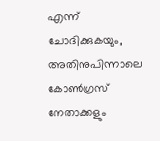എന്ന് ചോദിക്കുകയും, അതിനുപിന്നാലെ കോൺഗ്രസ് നേതാക്കളും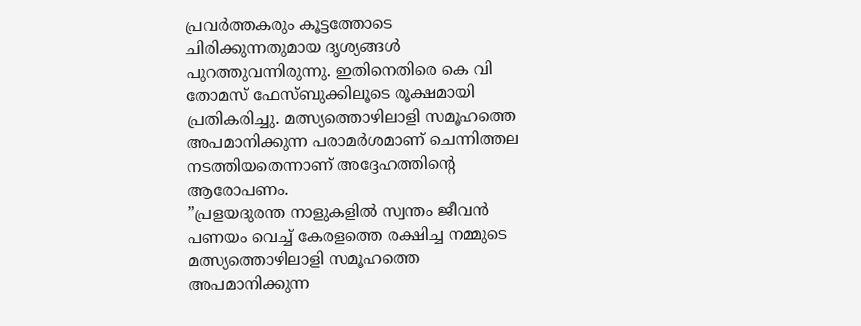പ്രവർത്തകരും കൂട്ടത്തോടെ ചിരിക്കുന്നതുമായ ദൃശ്യങ്ങൾ പുറത്തുവന്നിരുന്നു. ഇതിനെതിരെ കെ വി തോമസ് ഫേസ്ബുക്കിലൂടെ രൂക്ഷമായി പ്രതികരിച്ചു. മത്സ്യത്തൊഴിലാളി സമൂഹത്തെ അപമാനിക്കുന്ന പരാമർശമാണ് ചെന്നിത്തല നടത്തിയതെന്നാണ് അദ്ദേഹത്തിന്റെ ആരോപണം.
”പ്രളയദുരന്ത നാളുകളിൽ സ്വന്തം ജീവൻ പണയം വെച്ച് കേരളത്തെ രക്ഷിച്ച നമ്മുടെ മത്സ്യത്തൊഴിലാളി സമൂഹത്തെ അപമാനിക്കുന്ന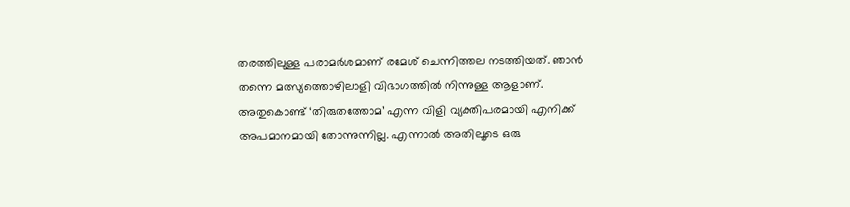തരത്തിലുള്ള പരാമർശമാണ് രമേശ് ചെന്നിത്തല നടത്തിയത്. ഞാൻ തന്നെ മത്സ്യത്തൊഴിലാളി വിഭാഗത്തിൽ നിന്നുള്ള ആളാണ്. അതുകൊണ്ട് ‘തിരുതത്തോമ’ എന്ന വിളി വ്യക്തിപരമായി എനിക്ക് അപമാനമായി തോന്നുന്നില്ല. എന്നാൽ അതിലൂടെ ഒരു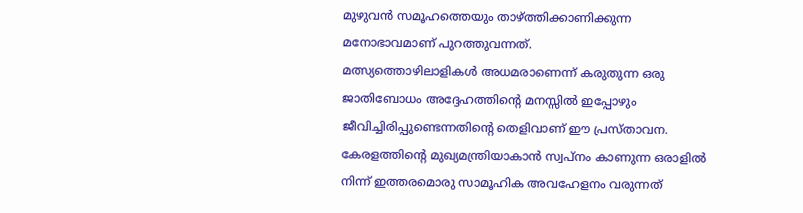മുഴുവൻ സമൂഹത്തെയും താഴ്ത്തിക്കാണിക്കുന്ന മനോഭാവമാണ് പുറത്തുവന്നത്.
മത്സ്യത്തൊഴിലാളികൾ അധമരാണെന്ന് കരുതുന്ന ഒരു ജാതിബോധം അദ്ദേഹത്തിന്റെ മനസ്സിൽ ഇപ്പോഴും ജീവിച്ചിരിപ്പുണ്ടെന്നതിന്റെ തെളിവാണ് ഈ പ്രസ്താവന. കേരളത്തിന്റെ മുഖ്യമന്ത്രിയാകാൻ സ്വപ്നം കാണുന്ന ഒരാളിൽ നിന്ന് ഇത്തരമൊരു സാമൂഹിക അവഹേളനം വരുന്നത്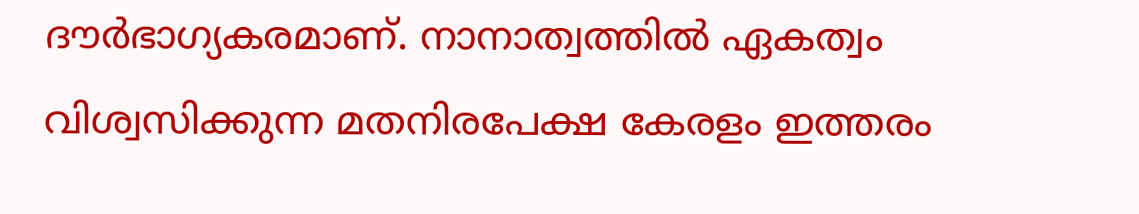ദൗർഭാഗ്യകരമാണ്. നാനാത്വത്തിൽ ഏകത്വം വിശ്വസിക്കുന്ന മതനിരപേക്ഷ കേരളം ഇത്തരം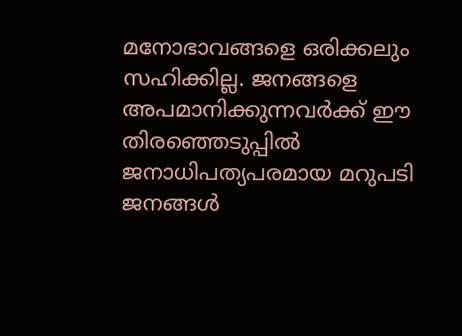മനോഭാവങ്ങളെ ഒരിക്കലും സഹിക്കില്ല. ജനങ്ങളെ അപമാനിക്കുന്നവർക്ക് ഈ തിരഞ്ഞെടുപ്പിൽ ജനാധിപത്യപരമായ മറുപടി ജനങ്ങൾ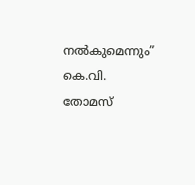നൽകുമെന്നും” കെ.വി. തോമസ്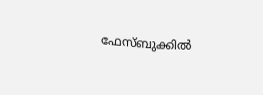ഫേസ്ബുക്കിൽ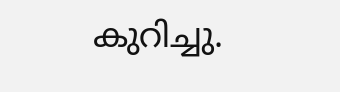കുറിച്ചു.